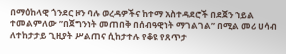በማዕከላዊ ጎንደር ዞን ባሉ ወረዳዎችና ከተማ አስተዳደሮች በደጀን ኀይል ተመልምለው ”በጀግንነት መጠበቅ በሰብዓዊነት ማገልገል” በሚል መሪ ሀሳብ ለተከታታይ ጊዚያት ሥልጠና ሲከታተሉ የቆዩ የጸጥታ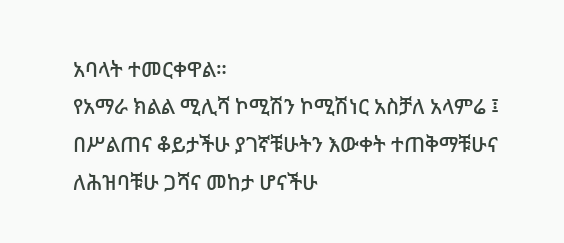አባላት ተመርቀዋል።
የአማራ ክልል ሚሊሻ ኮሚሽን ኮሚሽነር አስቻለ አላምሬ ፤ በሥልጠና ቆይታችሁ ያገኛቹሁትን እውቀት ተጠቅማቹሁና ለሕዝባቹሁ ጋሻና መከታ ሆናችሁ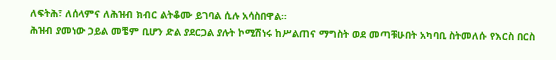ለፍትሕ፣ ለሰላምና ለሕዝብ ክብር ልትቆሙ ይገባል ሲሉ አሳስበዋል።
ሕዝብ ያመነው ኃይል መቼም ቢሆን ድል ያደርጋል ያሉት ኮሚሽነሩ ከሥልጠና ማግስት ወደ መጣቹሁበት አካባቢ ስትመለሱ የእርስ በርስ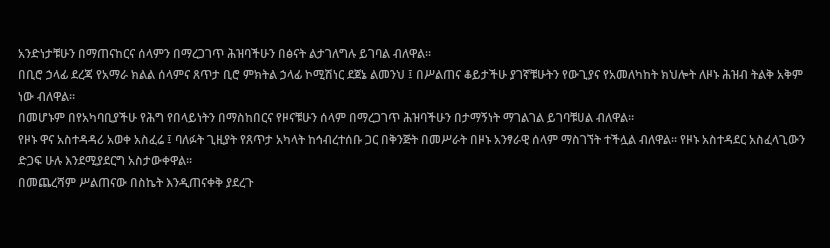አንድነታቹሁን በማጠናከርና ሰላምን በማረጋገጥ ሕዝባችሁን በፅናት ልታገለግሉ ይገባል ብለዋል።
በቢሮ ኃላፊ ደረጃ የአማራ ክልል ሰላምና ጸጥታ ቢሮ ምክትል ኃላፊ ኮሚሽነር ደጀኔ ልመንህ ፤ በሥልጠና ቆይታችሁ ያገኛቹሁትን የውጊያና የአመለካከት ክህሎት ለዞኑ ሕዝብ ትልቅ አቅም ነው ብለዋል።
በመሆኑም በየአካባቢያችሁ የሕግ የበላይነትን በማስከበርና የዞናቹሁን ሰላም በማረጋገጥ ሕዝባችሁን በታማኝነት ማገልገል ይገባቹሀል ብለዋል።
የዞኑ ዋና አስተዳዳሪ አወቀ አስፈሬ ፤ ባለፉት ጊዚያት የጸጥታ አካላት ከኅብረተሰቡ ጋር በቅንጅት በመሥራት በዞኑ አንፃራዊ ሰላም ማስገኘት ተችሏል ብለዋል። የዞኑ አስተዳደር አስፈላጊውን ድጋፍ ሁሉ እንደሚያደርግ አስታውቀዋል።
በመጨረሻም ሥልጠናው በስኬት እንዲጠናቀቅ ያደረጉ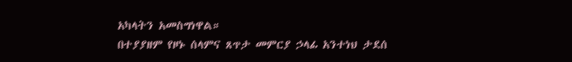አካላትን አመስግነዋል።
በተያያዘም የዞኑ ሰላምና ጸጥታ መምርያ ኃላፊ አንተነህ ታደሰ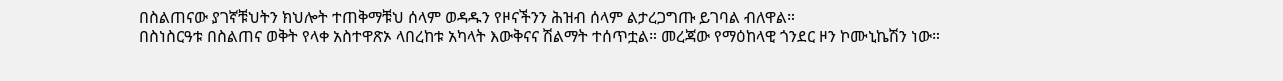በስልጠናው ያገኛቹህትን ክህሎት ተጠቅማቹህ ሰላም ወዳዱን የዞናችንን ሕዝብ ሰላም ልታረጋግጡ ይገባል ብለዋል።
በስነስርዓቱ በስልጠና ወቅት የላቀ አስተዋጽኦ ላበረከቱ አካላት እውቅናና ሽልማት ተሰጥቷል። መረጃው የማዕከላዊ ጎንደር ዞን ኮሙኒኬሽን ነው።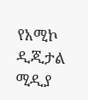የአሚኮ ዲጂታል ሚዲያ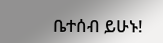ቤተሰብ ይሁኑ!